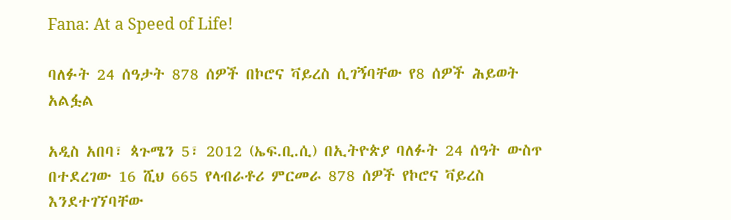Fana: At a Speed of Life!

ባለፉት 24 ሰዓታት 878 ሰዎች በኮሮና ቫይረስ ሲገኝባቸው የ8 ሰዎች ሕይወት አልፏል

አዲስ አበባ፣ ጳጉሜን 5፣ 2012 (ኤፍ.ቢ.ሲ) በኢትዮጵያ ባለፉት 24 ሰዓት ውስጥ በተደረገው 16 ሺህ 665 የላብራቶሪ ምርመራ 878 ሰዎች የኮሮና ቫይረስ እንደተገኘባቸው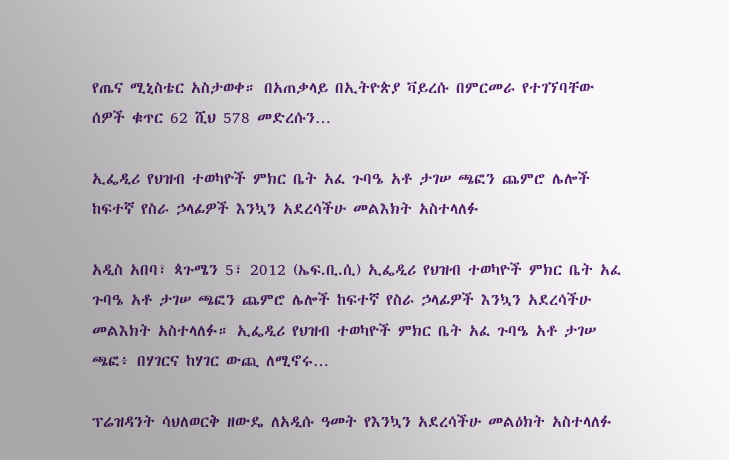የጤና ሚኒስቴር አስታወቀ። በአጠቃላይ በኢትዮጵያ ቫይረሱ በምርመራ የተገኘባቸው ሰዎች ቁጥር 62 ሺህ 578 መድረሱን…

ኢፌዲሪ የህዝብ ተወካዮች ምክር ቤት አፈ ጉባዔ አቶ ታገሠ ጫፎን ጨምሮ ሌሎች ከፍተኛ የስራ ኃላፊዎች እንኳን አደረሳችሁ መልእክት አስተላለፉ

አዲስ አበባ፣ ጳጉሜን 5፣ 2012 (ኤፍ.ቢ.ሲ) ኢፌዲሪ የህዝብ ተወካዮች ምክር ቤት አፈ ጉባዔ አቶ ታገሠ ጫፎን ጨምሮ ሌሎች ከፍተኛ የስራ ኃላፊዎች እንኳን አደረሳችሁ መልእክት አስተላለፉ። ኢፌዲሪ የህዝብ ተወካዮች ምክር ቤት አፈ ጉባዔ አቶ ታገሠ ጫፎ፥ በሃገርና ከሃገር ውጪ ለሚኖሩ…

ፕሬዝዳንት ሳህለወርቅ ዘውዴ ለአዲሱ ዓመት የእንኳን አደረሳችሁ መልዕክት አስተላለፉ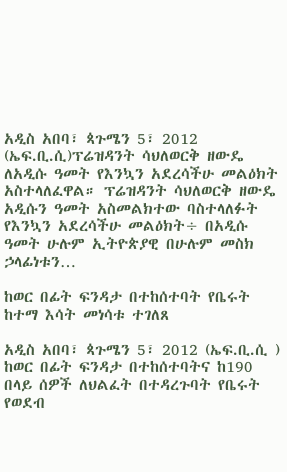አዲስ አበባ፣ ጳጉሜን 5፣ 2012 (ኤፍ.ቢ.ሲ)ፕሬዝዳንት ሳህለወርቅ ዘውዴ ለአዲሱ ዓመት የእንኳን አደረሳችሁ መልዕክት አስተላለፈዋል። ፕሬዝዳንት ሳህለወርቅ ዘውዴ አዲሱን ዓመት አስመልክተው ባስተላለፉት የእንኳን አደረሳችሁ መልዕክት÷ በአዲሱ ዓመት ሁሉም ኢትዮጵያዊ በሁሉም መስክ ኃላፊነቱን…

ከወር በፊት ፍንዳታ በተከሰተባት የቤሩት ከተማ እሳት መነሳቱ ተገለጸ

አዲስ አበባ፣ ጳጉሜን 5፣ 2012 (ኤፍ.ቢ.ሲ ) ከወር በፊት ፍንዳታ በተከሰተባትና ከ190 በላይ ሰዎች ለህልፈት በተዳረጉባት የቤሩት የወደብ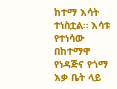ከተማ እሳት ተነስቷል። እሳቱ የተነሳው በከተማዋ የነዳጅና የጎማ እቃ ቤት ላይ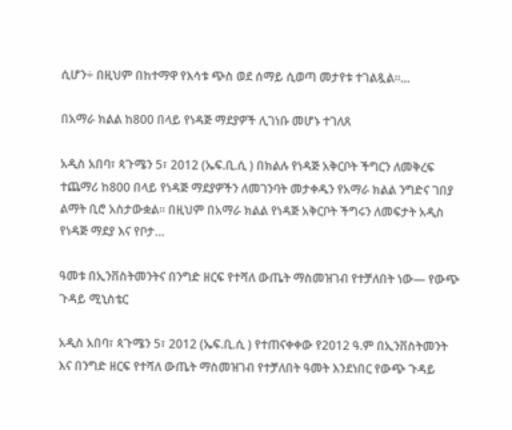ሲሆን÷ በዚህም በከተማዋ የእሳቱ ጭስ ወደ ሰማይ ሲወጣ መታየቱ ተገልጿል።…

በአማራ ክልል ከ800 በላይ የነዳጅ ማደያዎች ሊገነቡ መሆኑ ተገለጸ

አዲስ አበባ፣ ጳጉሜን 5፣ 2012 (ኤፍ.ቢ.ሲ ) በክልሉ የነዳጅ አቅርቦት ችግርን ለመቅረፍ ተጨማሪ ከ800 በላይ የነዳጅ ማደያዎችን ለመገንባት መታቀዱን የአማራ ክልል ንግድና ገበያ ልማት ቢሮ አስታውቋል፡፡ በዚህም በአማራ ክልል የነዳጅ አቅርቦት ችግሩን ለመፍታት አዲስ የነዳጅ ማደያ እና የቦታ…

ዓመቱ በኢንቨስትመንትና በንግድ ዘርፍ የተሻለ ውጤት ማስመዝገብ የተቻለበት ነው— የውጭ ጉዳይ ሚኒስቴር

አዲስ አበባ፣ ጳጉሜን 5፣ 2012 (ኤፍ.ቢ.ሲ ) የተጠናቀቀው የ2012 ዓ.ም በኢንቨስትመንት እና በንግድ ዘርፍ የተሻለ ውጤት ማስመዝገብ የተቻለበት ዓመት እንደነበር የውጭ ጉዳይ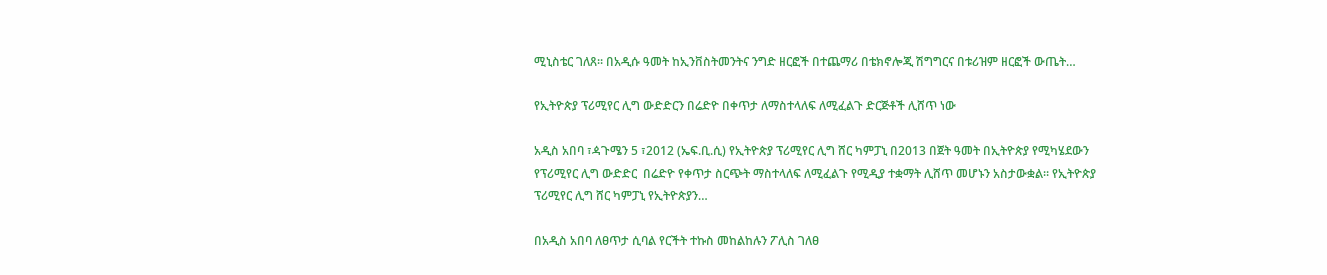ሚኒስቴር ገለጸ። በአዲሱ ዓመት ከኢንቨስትመንትና ንግድ ዘርፎች በተጨማሪ በቴክኖሎጂ ሽግግርና በቱሪዝም ዘርፎች ውጤት…

የኢትዮጵያ ፕሪሚየር ሊግ ውድድርን በሬድዮ በቀጥታ ለማስተላለፍ ለሚፈልጉ ድርጅቶች ሊሸጥ ነው

አዲስ አበባ ፣ዻጉሜን 5 ፣2012 (ኤፍ.ቢ.ሲ) የኢትዮጵያ ፕሪሚየር ሊግ ሸር ካምፓኒ በ2013 በጀት ዓመት በኢትዮጵያ የሚካሄደውን  የፕሪሚየር ሊግ ውድድር  በሬድዮ የቀጥታ ስርጭት ማስተላለፍ ለሚፈልጉ የሚዲያ ተቋማት ሊሸጥ መሆኑን አስታውቋል። የኢትዮጵያ ፕሪሚየር ሊግ ሸር ካምፓኒ የኢትዮጵያን…

በአዲስ አበባ ለፀጥታ ሲባል የርችት ተኩስ መከልከሉን ፖሊስ ገለፀ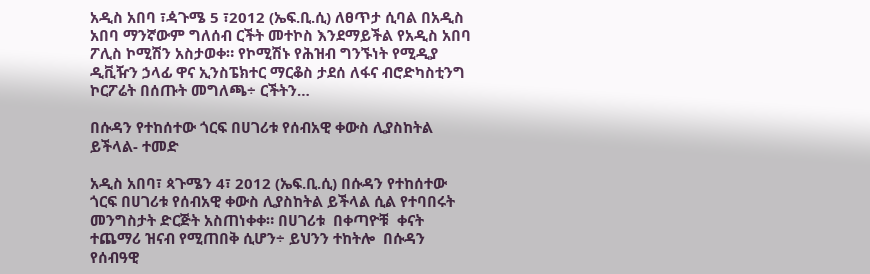አዲስ አበባ ፣ዻጉሜ 5 ፣2012 (ኤፍ.ቢ.ሲ) ለፀጥታ ሲባል በአዲስ አበባ ማንኛውም ግለሰብ ርችት መተኮስ እንደማይችል የአዲስ አበባ ፖሊስ ኮሚሽን አስታወቀ። የኮሚሽኑ የሕዝብ ግንኙነት የሚዲያ ዲቪዥን ኃላፊ ዋና ኢንስፔክተር ማርቆስ ታደሰ ለፋና ብሮድካስቲንግ ኮርፖሬት በሰጡት መግለጫ÷ ርችትን…

በሱዳን የተከሰተው ጎርፍ በሀገሪቱ የሰብአዊ ቀውስ ሊያስከትል ይችላል- ተመድ

አዲስ አበባ፣ ጳጉሜን 4፣ 2012 (ኤፍ.ቢ.ሲ) በሱዳን የተከሰተው ጎርፍ በሀገሪቱ የሰብአዊ ቀውስ ሊያስከትል ይችላል ሲል የተባበሩት መንግስታት ድርጅት አስጠነቀቀ። በሀገሪቱ  በቀጣዮቹ  ቀናት ተጨማሪ ዝናብ የሚጠበቅ ሲሆን÷ ይህንን ተከትሎ  በሱዳን የሰብዓዊ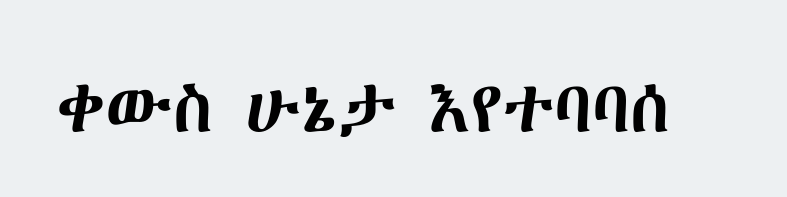ቀውስ ሁኔታ እየተባባሰ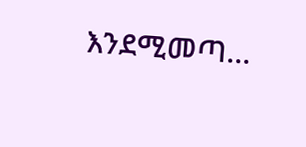እንደሚመጣ…